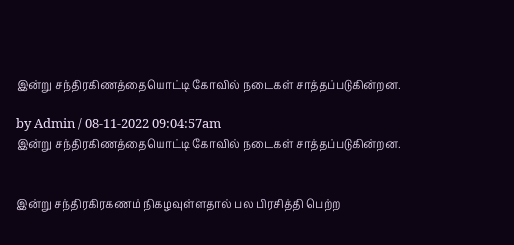இன்று சந்திரகிணத்தையொட்டி கோவில் நடைகள் சாத்தப்படுகின்றன.

by Admin / 08-11-2022 09:04:57am
இன்று சந்திரகிணத்தையொட்டி கோவில் நடைகள் சாத்தப்படுகின்றன.


இன்று சந்திரகிரகணம் நிகழவுள்ளதால் பல பிரசித்தி பெற்ற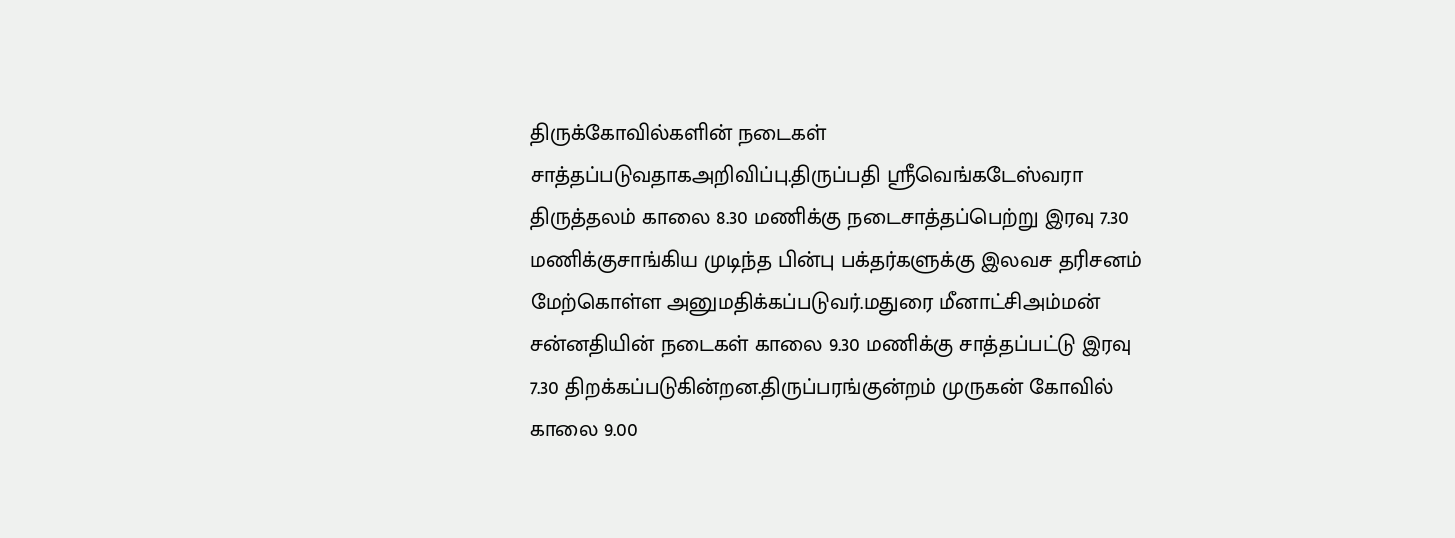திருக்கோவில்களின் நடைகள் சாத்தப்படுவதாகஅறிவிப்பு.திருப்பதி ஸ்ரீவெங்கடேஸ்வரா திருத்தலம் காலை 8.30 மணிக்கு நடைசாத்தப்பெற்று இரவு 7.30 மணிக்குசாங்கிய முடிந்த பின்பு பக்தர்களுக்கு இலவச தரிசனம் மேற்கொள்ள அனுமதிக்கப்படுவர்.மதுரை மீனாட்சிஅம்மன் சன்னதியின் நடைகள் காலை 9.30 மணிக்கு சாத்தப்பட்டு இரவு 7.30 திறக்கப்படுகின்றன.திருப்பரங்குன்றம் முருகன் கோவில் காலை 9.00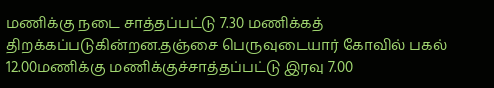மணிக்கு நடை சாத்தப்பட்டு 7.30 மணிக்கத் திறக்கப்படுகின்றன.தஞ்சை பெருவுடையார் கோவில் பகல் 12.00மணிக்கு மணிக்குச்சாத்தப்பட்டு இரவு 7.00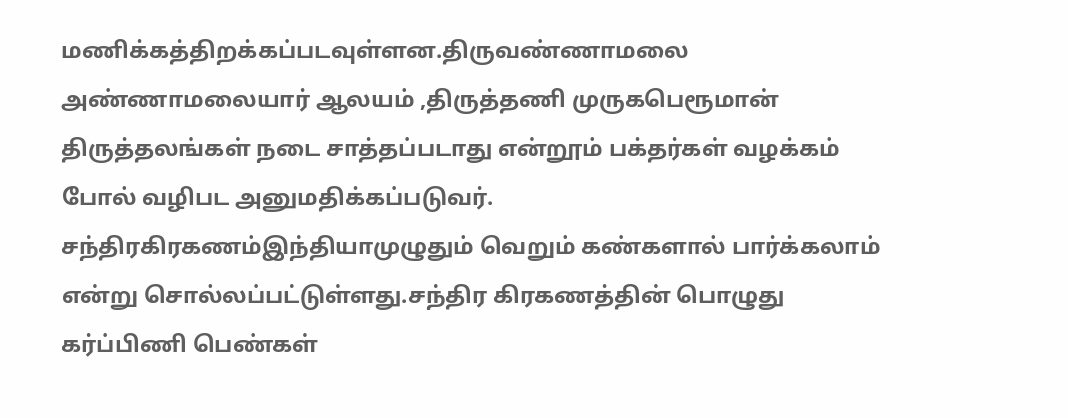மணிக்கத்திறக்கப்படவுள்ளன.திருவண்ணாமலை அண்ணாமலையார் ஆலயம் ,திருத்தணி முருகபெரூமான் திருத்தலங்கள் நடை சாத்தப்படாது என்றூம் பக்தர்கள் வழக்கம் போல் வழிபட அனுமதிக்கப்படுவர். சந்திரகிரகணம்இந்தியாமுழுதும் வெறும் கண்களால் பார்க்கலாம் என்று சொல்லப்பட்டுள்ளது.சந்திர கிரகணத்தின் பொழுது கர்ப்பிணி பெண்கள்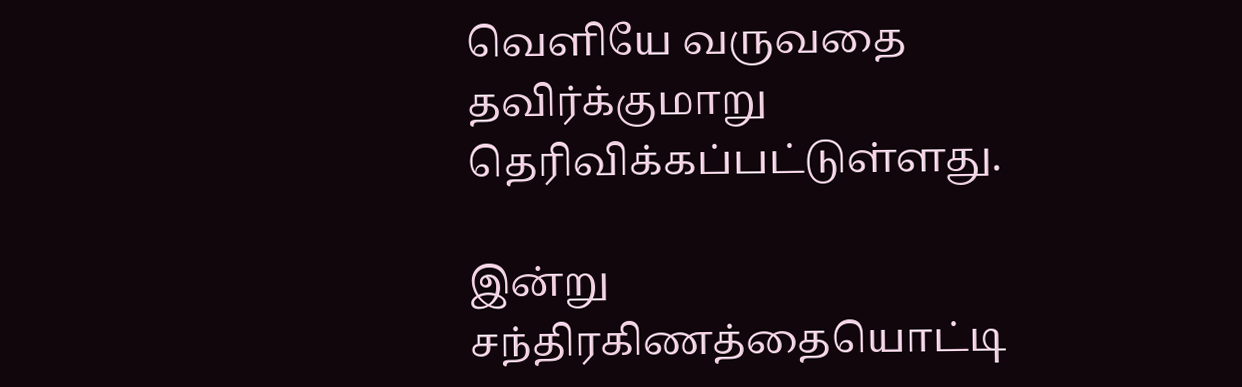வெளியே வருவதை தவிர்க்குமாறு தெரிவிக்கப்பட்டுள்ளது.

இன்று சந்திரகிணத்தையொட்டி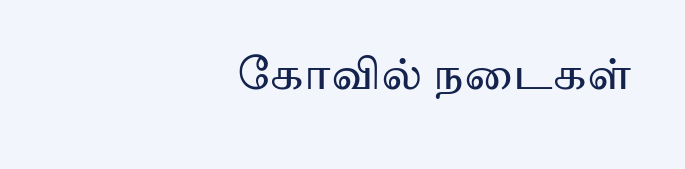கோவில் நடைகள்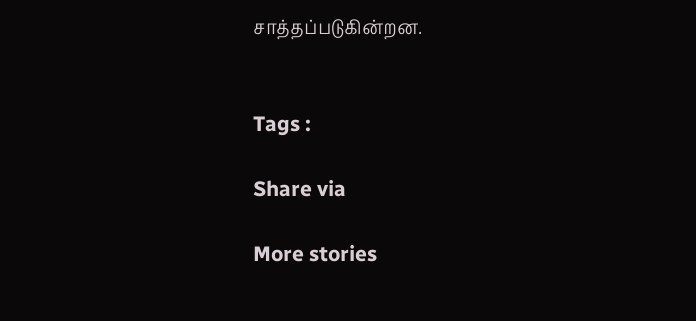சாத்தப்படுகின்றன.


Tags :

Share via

More stories